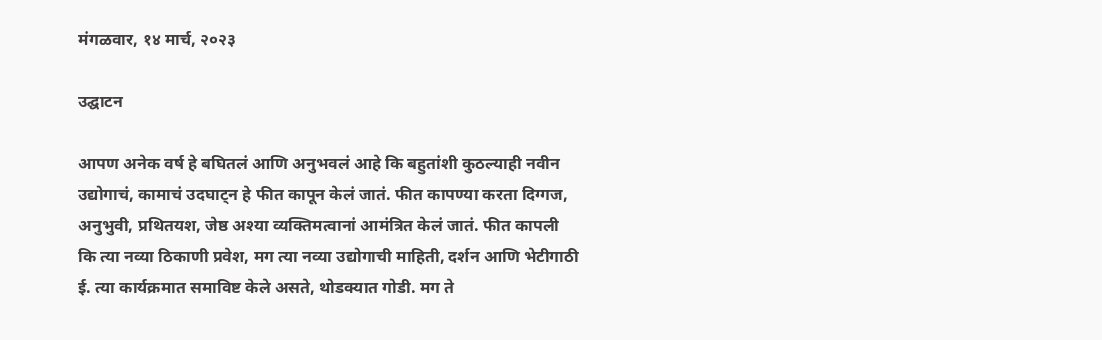मंगळवार, १४ मार्च, २०२३

उद्घाटन

आपण अनेक वर्ष हे बघितलं आणि अनुभवलं आहे कि बहुतांशी कुठल्याही नवीन उद्योगाचं, कामाचं उदघाट्न हे फीत कापून केलं जातं. फीत कापण्या करता दिग्गज, अनुभुवी, प्रथितयश, जेष्ठ अश्या व्यक्तिमत्वानां आमंत्रित केलं जातं. फीत कापली कि त्या नव्या ठिकाणी प्रवेश, मग त्या नव्या उद्योगाची माहिती, दर्शन आणि भेटीगाठी ई. त्या कार्यक्रमात समाविष्ट केले असते, थोडक्यात गोडी. मग ते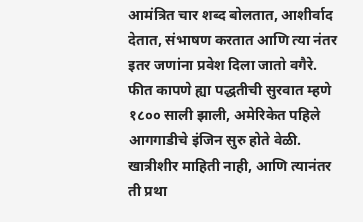आमंत्रित चार शब्द बोलतात, आशीर्वाद देतात, संभाषण करतात आणि त्या नंतर इतर जणांना प्रवेश दिला जातो वगैरे. फीत कापणे ह्या पद्धतीची सुरवात म्हणे १८०० साली झाली, अमेरिकेत पहिले आगगाडीचे इंजिन सुरु होते वेळी. खात्रीशीर माहिती नाही, आणि त्यानंतर ती प्रथा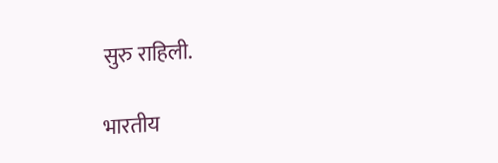सुरु राहिली.

भारतीय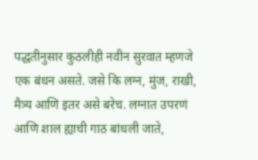पद्धतीनुसार कुठलीही नवीन सुरवात म्हणजे एक बंधन असते. जसे कि लग्न, मुंज, राखी, मैत्र्य आणि इतर असे बरेच. लग्नात उपरणं आणि शाल ह्याची गाठ बांधली जाते,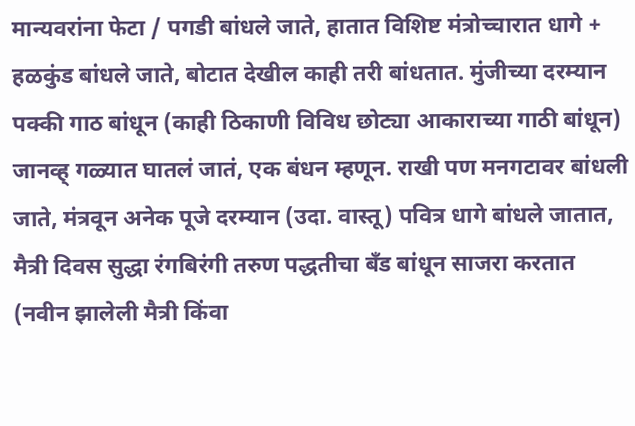मान्यवरांना फेटा / पगडी बांधले जाते, हातात विशिष्ट मंत्रोच्चारात धागे + हळकुंड बांधले जाते, बोटात देखील काही तरी बांधतात. मुंजीच्या दरम्यान पक्की गाठ बांधून (काही ठिकाणी विविध छोट्या आकाराच्या गाठी बांधून) जानव्ह् गळ्यात घातलं जातं, एक बंधन म्हणून. राखी पण मनगटावर बांधली जाते, मंत्रवून अनेक पूजे दरम्यान (उदा. वास्तू) पवित्र धागे बांधले जातात, मैत्री दिवस सुद्धा रंगबिरंगी तरुण पद्धतीचा बँड बांधून साजरा करतात (नवीन झालेली मैत्री किंवा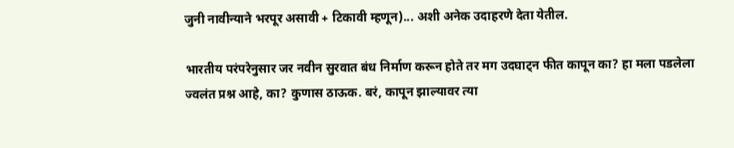जुनी नावीन्याने भरपूर असावी + टिकावी म्हणून)... अशी अनेक उदाहरणे देता येतील.

भारतीय परंपरेनुसार जर नवीन सुरवात बंध निर्माण करून होते तर मग उदघाट्न फीत कापून का? हा मला पडलेला ज्वलंत प्रश्न आहे, का? कुणास ठाऊक. बरं, कापून झाल्यावर त्या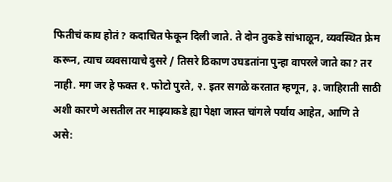फितीचं काय होतं? कदाचित फेकून दिली जाते. ते दोन तुकडे सांभाळून, व्यवस्थित फ्रेम करून, त्याच व्यवसायाचे दुसरे / तिसरे ठिकाण उघडतांना पुन्हा वापरले जाते का? तर नाही. मग जर हे फक्त १. फोटो पुरते, २. इतर सगळे करतात म्हणून, ३. जाहिराती साठी अशी कारणे असतील तर माझ्याकडे ह्या पेक्षा जास्त चांगले पर्याय आहेत, आणि ते असे: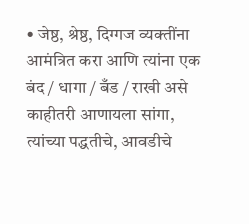• जेष्ठ, श्रेष्ठ, दिग्गज व्यक्तींना आमंत्रित करा आणि त्यांना एक बंद / धागा / बँड / राखी असे काहीतरी आणायला सांगा, त्यांच्या पद्धतीचे, आवडीचे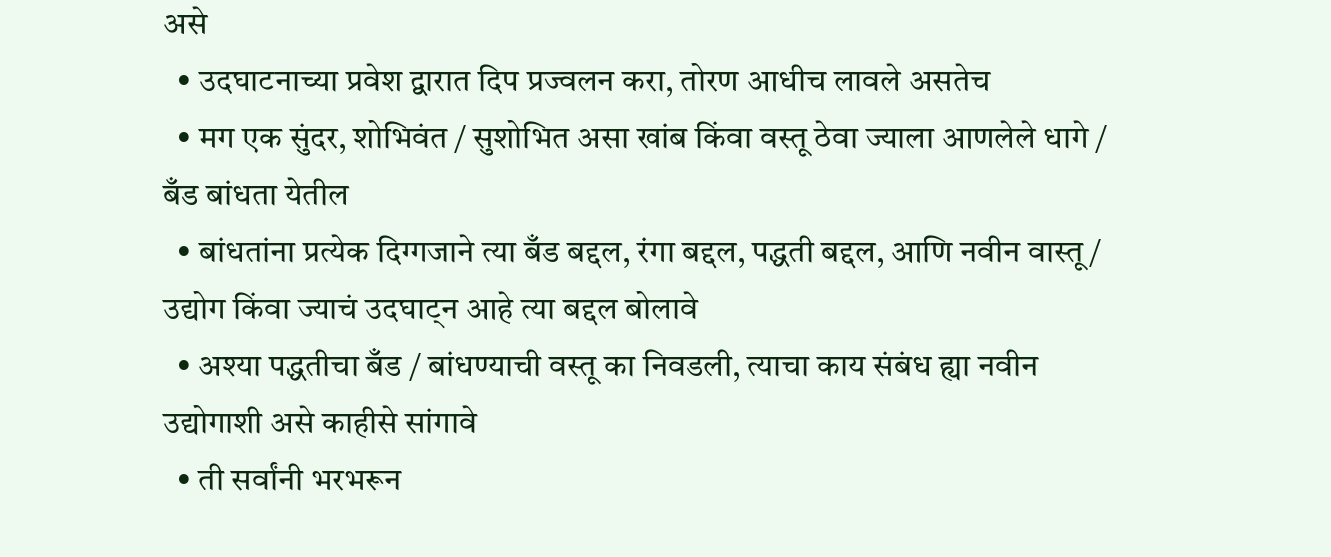असे
  • उदघाटनाच्या प्रवेश द्वारात दिप प्रज्वलन करा, तोरण आधीच लावले असतेच
  • मग एक सुंदर, शोभिवंत / सुशोभित असा खांब किंवा वस्तू ठेवा ज्याला आणलेले धागे / बँड बांधता येतील
  • बांधतांना प्रत्येक दिग्गजाने त्या बँड बद्दल, रंगा बद्दल, पद्धती बद्दल, आणि नवीन वास्तू / उद्योग किंवा ज्याचं उदघाट्न आहे त्या बद्दल बोलावे
  • अश्या पद्धतीचा बँड / बांधण्याची वस्तू का निवडली, त्याचा काय संबंध ह्या नवीन उद्योगाशी असे काहीसे सांगावे
  • ती सर्वांनी भरभरून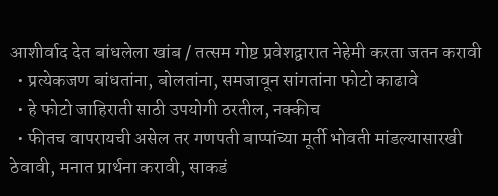आशीर्वाद देत बांधलेला खांब / तत्सम गोष्ट प्रवेशद्वारात नेहेमी करता जतन करावी
  • प्रत्येकजण बांधतांना, बोलतांना, समजावून सांगतांना फोटो काढावे
  • हे फोटो जाहिराती साठी उपयोगी ठरतील, नक्कीच
  • फीतच वापरायची असेल तर गणपती बाप्पांच्या मूर्ती भोवती मांडल्यासारखी ठेवावी, मनात प्रार्थना करावी, साकडं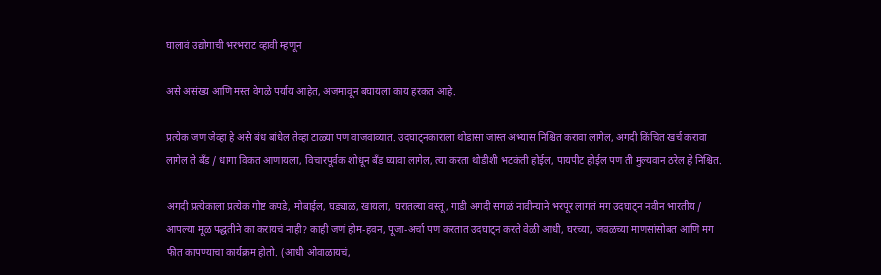घालावं उद्योगाची भरभराट व्हावी म्हणून

असे असंख्य आणि मस्त वेगळे पर्याय आहेत, अजमावून बघायला काय हरकत आहे.

प्रत्येक जण जेव्हा हे असे बंध बांधेल तेव्हा टाळ्या पण वाजवाव्यात. उदघाट्नकाराला थोडासा जास्त अभ्यास निश्चित करावा लागेल, अगदी किंचित खर्च करावा लागेल ते बँड / धागा विकत आणायला, विचारपूर्वक शोधून बँड घ्यावा लागेल, त्या करता थोडीशी भटकंती होईल, पायपीट होईल पण ती मुल्यवान ठरेल हे निश्चित.

अगदी प्रत्येकाला प्रत्येक गोष्ट कपडे, मोबाईल, घड्याळ, खायला, घरातल्या वस्तू, गाडी अगदी सगळं नावीन्याने भरपूर लागतं मग उदघाट्न नवीन भारतीय / आपल्या मूळ पद्धतीने का करायचं नाही? काही जणं होम-हवन, पूजा-अर्चा पण करतात उदघाट्न करते वेळी आधी, घरच्या, जवळच्या माणसांसोबत आणि मग फीत कापण्याचा कार्यक्रम होतो. (आधी ओवाळायचं,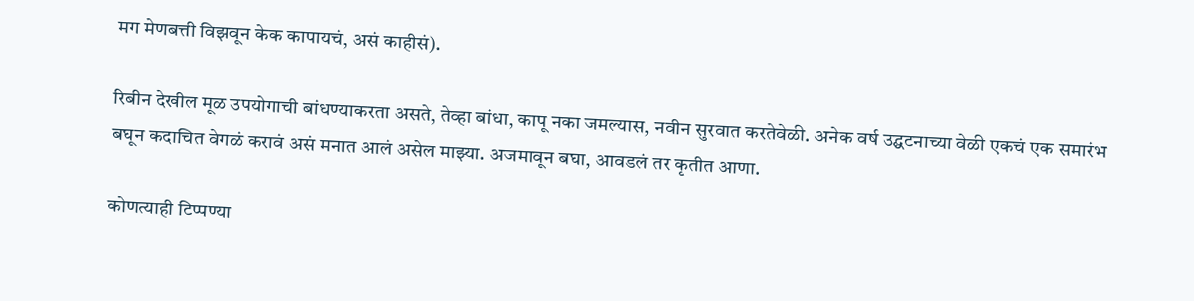मग मेणबत्ती विझवून केक कापायचं, असं काहीसं).

रिबीन देखील मूळ उपयोगाची बांधण्याकरता असते, तेव्हा बांधा, कापू नका जमल्यास, नवीन सुरवात करतेवेळी. अनेक वर्ष उद्घटनाच्या वेळी एकचं एक समारंभ बघून कदाचित वेगळं करावं असं मनात आलं असेल माझ्या. अजमावून बघा, आवडलं तर कृतीत आणा.

कोणत्याही टिप्पण्‍या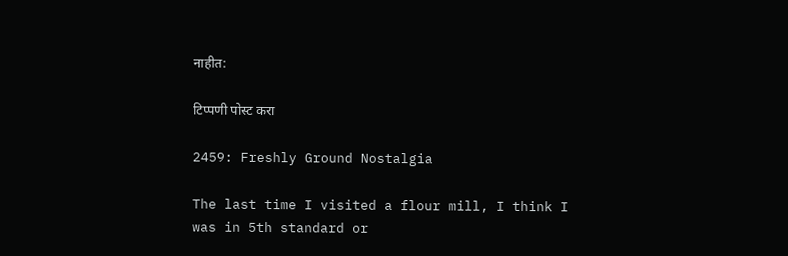नाहीत:

टिप्पणी पोस्ट करा

2459: Freshly Ground Nostalgia

The last time I visited a flour mill, I think I was in 5th standard or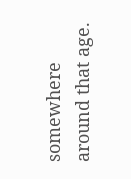somewhere around that age.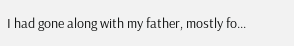I had gone along with my father, mostly fo...